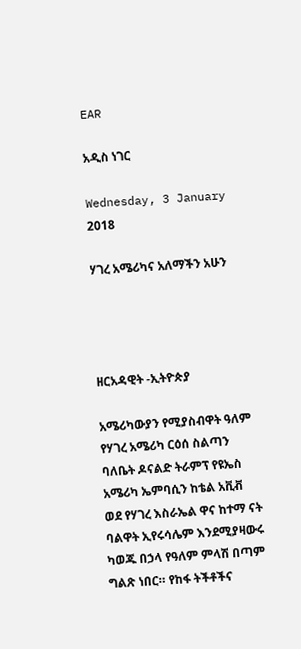EAR

አዲስ ነገር

Wednesday, 3 January 2018

ሃገረ አሜሪካና አለማችን አሁን




ዘርአዳዊት -ኢትዮጵያ

አሜሪካውያን የሚያስብዋት ዓለም
የሃገረ አሜሪካ ርዕሰ ስልጣን ባለቤት ዶናልድ ትራምፕ የዩኤስ አሜሪካ ኤምባሲን ከቴል አቪቭ ወደ የሃገረ እስራኤል ዋና ከተማ ናት ባልዋት ኢየሩሳሌም እንደሚያዛውሩ ካወጁ በኃላ የዓለም ምላሽ በጣም ግልጽ ነበር። የከፋ ትችቶችና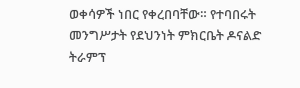ወቀሳዎች ነበር የቀረበባቸው። የተባበሩት መንግሥታት የደህንነት ምክርቤት ዶናልድ ትራምፕ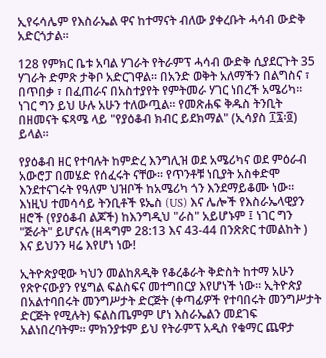ኢየሩሳሌም የእስራኤል ዋና ከተማናት ብለው ያቀረቡት ሓሳብ ውድቅ አድርጎታል።

128 የምክር ቤቱ አባል ሃገራት የትራምፕ ሓሳብ ውድቅ ሲያደርጉት 35 ሃገራት ድምጽ ታቅቦ አድርገዋል። በአንድ ወቅት አለማችን በልግስና ፣ በጥበቃ ፣ በፈጠራና በአስተያየት የምትመራ ሃገር ነበረች አሜሪካ። ነገር ግን ይህ ሁሉ አሁን ተለውጧል። የመጽሐፍ ቅዱስ ትንቢት በዘመናት ፍጻሜ ላይ "የያዕቆብ ክብር ይደክማል" (ኢሳያስ ፲፯፡፬) ይላል።

የያዕቆብ ዘር የተባሉት ከምድረ እንግሊዝ ወደ አሜሪካና ወደ ምዕራብ አውሮፓ በመሄድ የሰፈሩት ናቸው። የጥንቶቹ ነቢያት አስቀድሞ እንደተናገሩት የዓለም ህዝቦች ከአሜሪካ ጎን እንደማይቆሙ ነው። እነዚህ ተመሳሳይ ትንቢቶች ዩኤስ (US) እና ሌሎች የእስራኤላዊያን ዘሮች (የያዕቆብ ልጆች) ከእንግዲህ "ራስ" አይሆኑም ፤ ነገር ግን "ጅራት" ይሆናሉ (ዘዳግም 28:13 እና 43-44 በንጽጽር ተመልከት ) እና ይህንን ዛሬ እየሆነ ነው!

ኢትዮጵያዊው ካህን መልከጸዲቅ የቆረቆራት ቅድስት ከተማ አሁን የጽዮናውያን የሄግል ፍልስፍና መተግበርያ እየሆነች ነው። ኢትዮጵያ በአልተባበሩት መንግሥታት ድርጅት (ቀጣፊዎች የተባበሩት መንግሥታት ድርጅት የሚሉት) ፍልስጤምም ሆነ እስራኤልን መደገፍ አልነበረባትም። ምክንያቱም ይህ የትራምፕ አዲስ የቁማር ጨዋታ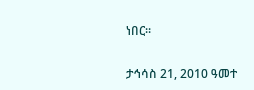ነበር።

ታኅሳስ 21, 2010 ዓመተ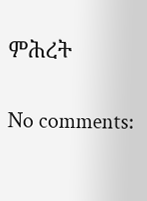ምሕረት

No comments: